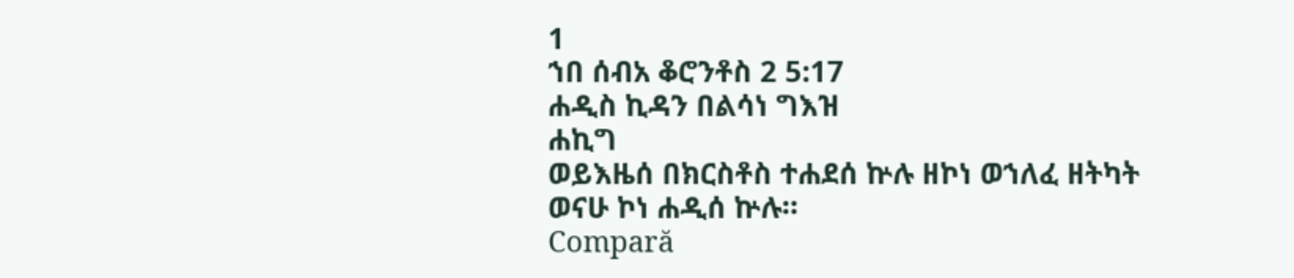1
ኀበ ሰብአ ቆሮንቶስ 2 5:17
ሐዲስ ኪዳን በልሳነ ግእዝ
ሐኪግ
ወይእዜሰ በክርስቶስ ተሐደሰ ኵሉ ዘኮነ ወኀለፈ ዘትካት ወናሁ ኮነ ሐዲሰ ኵሉ።
Compară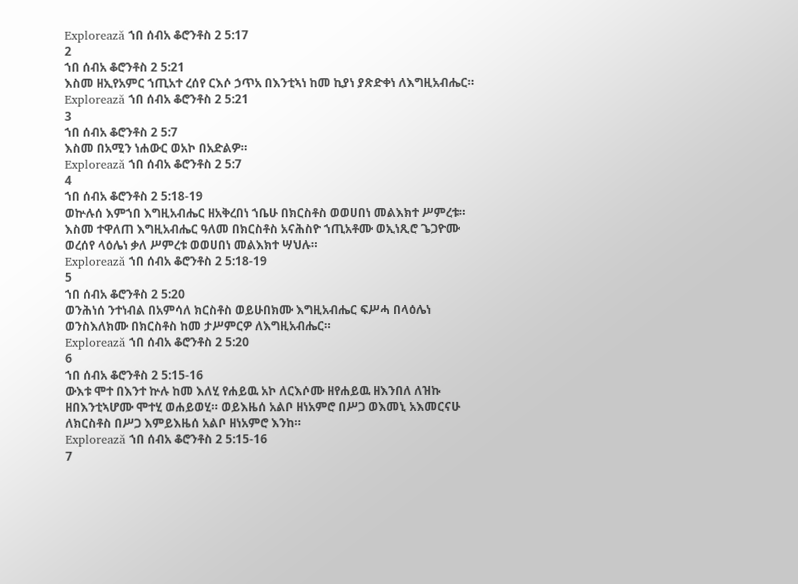Explorează ኀበ ሰብአ ቆሮንቶስ 2 5:17
2
ኀበ ሰብአ ቆሮንቶስ 2 5:21
እስመ ዘኢየአምር ኀጢአተ ረሰየ ርእሶ ኃጥአ በእንቲኣነ ከመ ኪያነ ያጽድቀነ ለእግዚአብሔር።
Explorează ኀበ ሰብአ ቆሮንቶስ 2 5:21
3
ኀበ ሰብአ ቆሮንቶስ 2 5:7
እስመ በአሚን ነሐውር ወአኮ በአድልዎ።
Explorează ኀበ ሰብአ ቆሮንቶስ 2 5:7
4
ኀበ ሰብአ ቆሮንቶስ 2 5:18-19
ወኵሉሰ እምኀበ እግዚአብሔር ዘአቅረበነ ኀቤሁ በክርስቶስ ወወሀበነ መልእክተ ሥምረቱ። እስመ ተዋለጠ እግዚአብሔር ዓለመ በክርስቶስ አናሕስዮ ኀጢአቶሙ ወኢነጺሮ ጌጋዮሙ ወረሰየ ላዕሌነ ቃለ ሥምረቱ ወወሀበነ መልእክተ ሣህሉ።
Explorează ኀበ ሰብአ ቆሮንቶስ 2 5:18-19
5
ኀበ ሰብአ ቆሮንቶስ 2 5:20
ወንሕነሰ ንተነብል በአምሳለ ክርስቶስ ወይሁበክሙ እግዚአብሔር ፍሥሓ በላዕሌነ ወንስእለክሙ በክርስቶስ ከመ ታሥምርዎ ለእግዚአብሔር።
Explorează ኀበ ሰብአ ቆሮንቶስ 2 5:20
6
ኀበ ሰብአ ቆሮንቶስ 2 5:15-16
ውእቱ ሞተ በእንተ ኵሉ ከመ እለሂ የሐይዉ አኮ ለርእሶሙ ዘየሐይዉ ዘእንበለ ለዝኩ ዘበእንቲኣሆሙ ሞተሂ ወሐይወሂ። ወይእዜሰ አልቦ ዘነአምሮ በሥጋ ወእመኒ አእመርናሁ ለክርስቶስ በሥጋ እምይእዜሰ አልቦ ዘነአምሮ እንከ።
Explorează ኀበ ሰብአ ቆሮንቶስ 2 5:15-16
7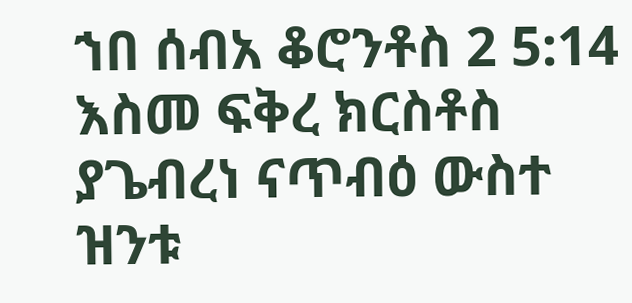ኀበ ሰብአ ቆሮንቶስ 2 5:14
እስመ ፍቅረ ክርስቶስ ያጌብረነ ናጥብዕ ውስተ ዝንቱ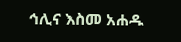ኅሊና እስመ አሐዱ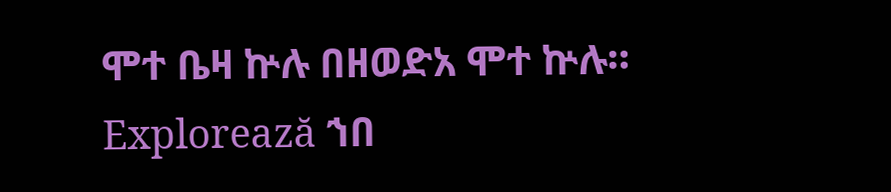ሞተ ቤዛ ኵሉ በዘወድአ ሞተ ኵሉ።
Explorează ኀበ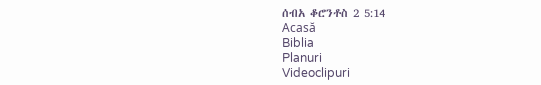ሰብአ ቆሮንቶስ 2 5:14
Acasă
Biblia
Planuri
Videoclipuri